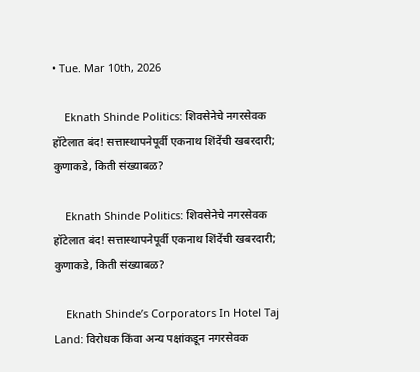• Tue. Mar 10th, 2026

    Eknath Shinde Politics: शिवसेनेचे नगरसेवक हॉटेलात बंद! सत्तास्थापनेपूर्वी एकनाथ शिंदेंची खबरदारी; कुणाकडे, किती संख्याबळ?

    Eknath Shinde Politics: शिवसेनेचे नगरसेवक हॉटेलात बंद! सत्तास्थापनेपूर्वी एकनाथ शिंदेंची खबरदारी; कुणाकडे, किती संख्याबळ?

    Eknath Shinde’s Corporators In Hotel Taj Land: विरोधक किंवा अन्य पक्षांकडून नगरसेवक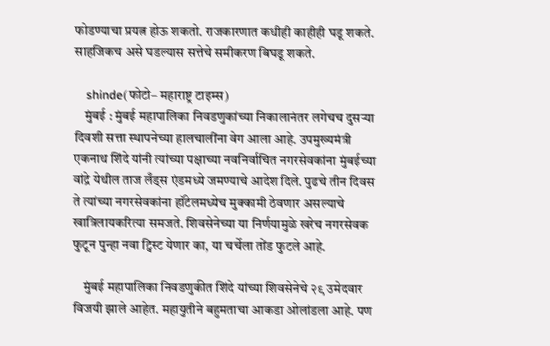फोडण्याचा प्रयत्न होऊ शकतो. राजकारणात कधीही काहीही घडू शकते. साहजिकच असे घडल्यास सत्तेचे समीकरण बिघडू शकते.

    shinde(फोटो– महाराष्ट्र टाइम्स)
    मुंबई : मुंबई महापालिका निवडणुकांच्या निकालानंतर लगेचच दुसऱ्या दिवशी सत्ता स्थापनेच्या हालचालींना वेग आला आहे. उपमुख्यमंत्री एकनाथ शिंदे यांनी त्यांच्या पक्षाच्या नवनिर्वाचित नगरसेवकांना मुंबईच्या वांद्रे येथील ताज लँड्स एंडमध्ये जमण्याचे आदेश दिले. पुढचे तीन दिवस ते त्यांच्या नगरसेवकांना हॉटेलमध्येच मुक्कामी ठेवणार असल्याचे खात्रिलायकरित्या समजते. शिवसेनेच्या या निर्णयामुळे खरेच नगरसेवक फुटून पुन्हा नवा ट्विस्ट येणार का, या चर्चेला तोंड फुटले आहे.

    मुंबई महापालिका निवडणुकीत शिंदे यांच्या शिवसेनेचे २९ उमेदवार विजयी झाले आहेत. महायुतीने बहुमताचा आकडा ओलांडला आहे. पण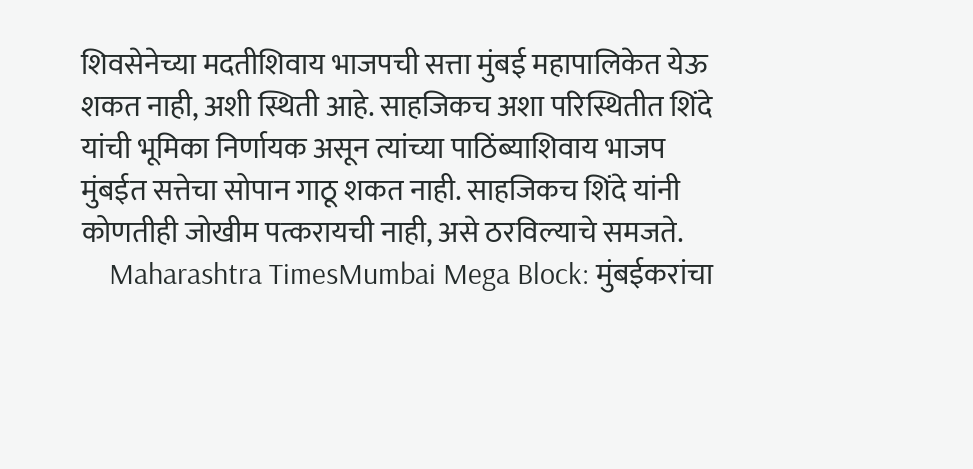शिवसेनेच्या मदतीशिवाय भाजपची सत्ता मुंबई महापालिकेत येऊ शकत नाही, अशी स्थिती आहे. साहजिकच अशा परिस्थितीत शिंदे यांची भूमिका निर्णायक असून त्यांच्या पाठिंब्याशिवाय भाजप मुंबईत सत्तेचा सोपान गाठू शकत नाही. साहजिकच शिंदे यांनी कोणतीही जोखीम पत्करायची नाही, असे ठरविल्याचे समजते.
    Maharashtra TimesMumbai Mega Block: मुंबईकरांचा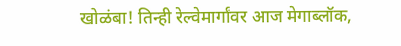खोळंबा! तिन्ही रेल्वेमार्गांवर आज मेगाब्लॉक,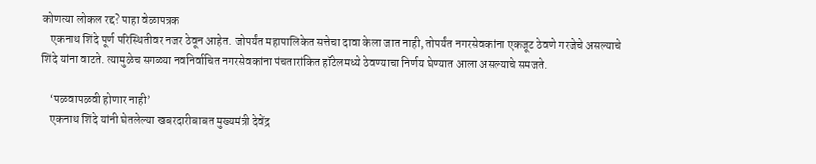कोणत्या लोकल रद्द? पाहा वेळापत्रक
    एकनाथ शिंदे पूर्ण परिस्थितीवर नजर ठेवून आहेत. जोपर्यंत महापालिकेत सत्तेचा दावा केला जात नाही, तोपर्यंत नगरसेवकांना एकजूट ठेवणे गरजेचे असल्याचे शिंदे यांना वाटते. त्यामुळेच सगळ्या नवनिर्वाचित नगरसेवकांना पंचतारांकित हॉटेलमध्ये ठेवण्याचा निर्णय घेण्यात आला असल्याचे समजते.

    ‘पळवापळवी होणार नाही’
    एकनाथ शिंदे यांनी घेतलेल्या खबरदारीबाबत मुख्यमंत्री देवेंद्र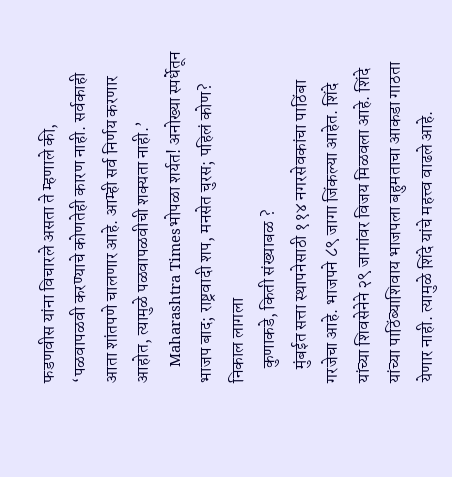फडणवीस यांना विचारले असता ते म्हणाले की, ‘पळवापळवी करण्याचे कोणतेही कारण नाही. सर्वकाही आता शांतपणे चालणार आहे. आम्ही सर्व निर्णय करणार आहोत, त्यामुळे पळवापळवीची शक्यता नाही.’
    Maharashtra Timesभोपळा शर्यत! अनोख्या स्पर्धेतून भाजप बाद; राष्ट्रवादी शप, मनसेत चुरस; पहिलं कोण? निकाल लागला
    कुणाकडे, किती संख्याबळ ?
    मुंबईत सत्ता स्थापनेसाठी ११४ नगरसेवकांचा पाठिंबा गरजेचा आहे. भाजपने ८९ जागा जिंकल्या आहेत. शिंदे यांच्या शिवसेनेने २९ जागांवर विजय मिळवला आहे. शिंदे यांच्या पाठिंब्याशिवाय भाजपला बहुमताचा आकडा गाठता येणार नाही. त्यामुळे शिंदे यांचे महत्त्व वाढले आहे.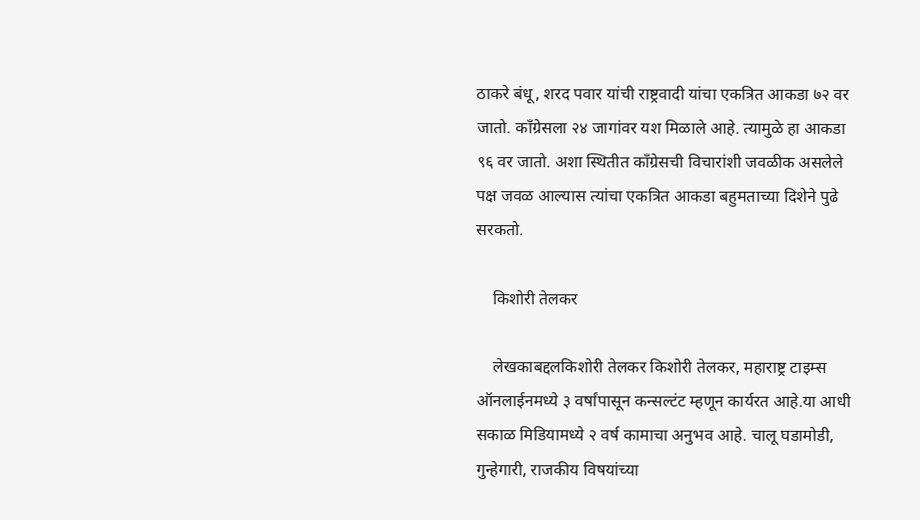ठाकरे बंधू, शरद पवार यांची राष्ट्रवादी यांचा एकत्रित आकडा ७२ वर जातो. काँग्रेसला २४ जागांवर यश मिळाले आहे. त्यामुळे हा आकडा ९६ वर जातो. अशा स्थितीत काँग्रेसची विचारांशी जवळीक असलेले पक्ष जवळ आल्यास त्यांचा एकत्रित आकडा बहुमताच्या दिशेने पुढे सरकतो.

    किशोरी तेलकर

    लेखकाबद्दलकिशोरी तेलकर किशोरी तेलकर, महाराष्ट्र टाइम्स ऑनलाईनमध्ये ३ वर्षांपासून कन्सल्टंट म्हणून कार्यरत आहे.या आधी सकाळ मिडियामध्ये २ वर्ष कामाचा अनुभव आहे. चालू घडामोडी, गुन्हेगारी, राजकीय विषयांच्या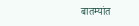बातम्यांत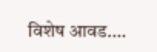विशेष आवड.…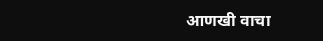आणखी वाचा